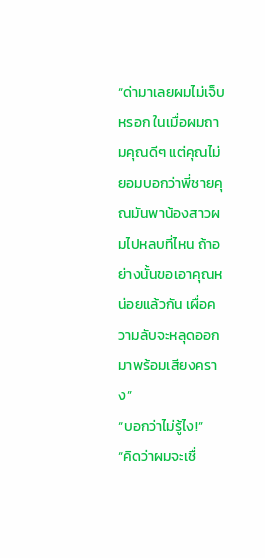“ด่ามาเลยผมไม่เจ็บหรอก ในเมื่อผมถามคุณดีๆ แต่คุณไม่ยอมบอกว่าพี่ชายคุณมันพาน้องสาวผมไปหลบที่ไหน ถ้าอย่างนั้นขอเอาคุณหน่อยแล้วกัน เผื่อความลับจะหลุดออกมาพร้อมเสียงคราง”
“บอกว่าไม่รู้ไง!”
“คิดว่าผมจะเชื่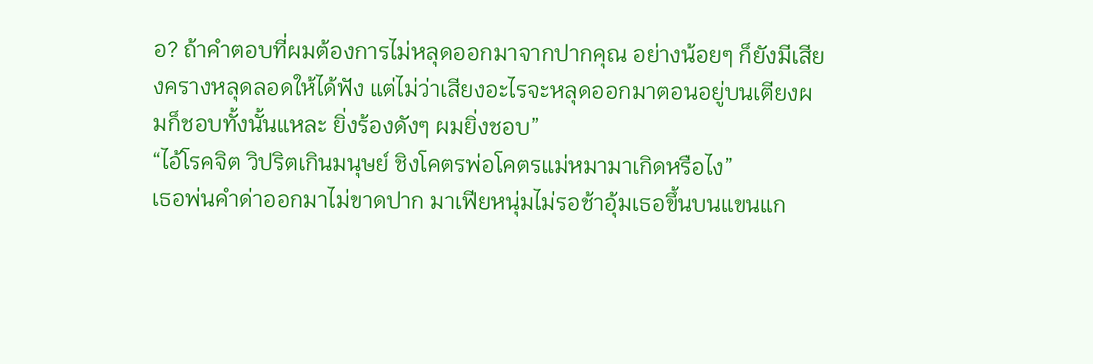อ? ถ้าคำตอบที่ผมต้องการไม่หลุดออกมาจากปากคุณ อย่างน้อยๆ ก็ยังมีเสียงครางหลุดลอดให้ได้ฟัง แต่ไม่ว่าเสียงอะไรจะหลุดออกมาตอนอยู่บนเตียงผมก็ชอบทั้งนั้นแหละ ยิ่งร้องดังๆ ผมยิ่งชอบ”
“ไอ้โรคจิต วิปริตเกินมนุษย์ ชิงโคตรพ่อโคตรแม่หมามาเกิดหรือไง”
เธอพ่นคำด่าออกมาไม่ขาดปาก มาเฟียหนุ่มไม่รอช้าอุ้มเธอขึ้นบนแขนแก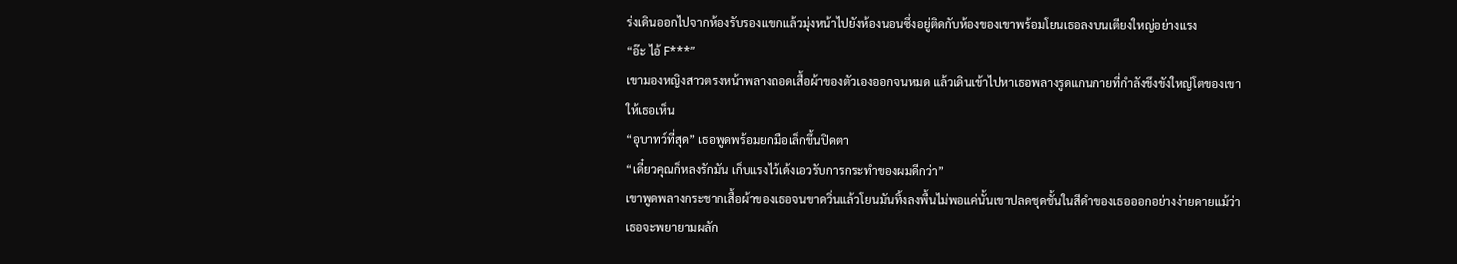ร่งเดินออกไปจากห้องรับรองแขกแล้วมุ่งหน้าไปยังห้องนอนซึ่งอยู่ติดกับห้องของเขาพร้อมโยนเธอลงบนเตียงใหญ่อย่างแรง
“อ๊ะ ไอ้ F***”
เขามองหญิงสาวตรงหน้าพลางถอดเสื้อผ้าของตัวเองออกจนหมด แล้วเดินเข้าไปหาเธอพลางรูดแกนกายที่กำลังขึงขังใหญ่โตของเขาให้เธอเห็น
“อุบาทว์ที่สุด” เธอพูดพร้อมยกมือเล็กขึ้นปิดตา
“เดี๋ยวคุณก็หลงรักมัน เก็บแรงไว้เด้งเอวรับการกระทำของผมดีกว่า”
เขาพูดพลางกระชากเสื้อผ้าของเธอจนขาดวิ่นแล้วโยนมันทิ้งลงพื้นไม่พอแค่นั้นเขาปลดชุดชั้นในสีดำของเธอออกอย่างง่ายดายแม้ว่าเธอจะพยายามผลัก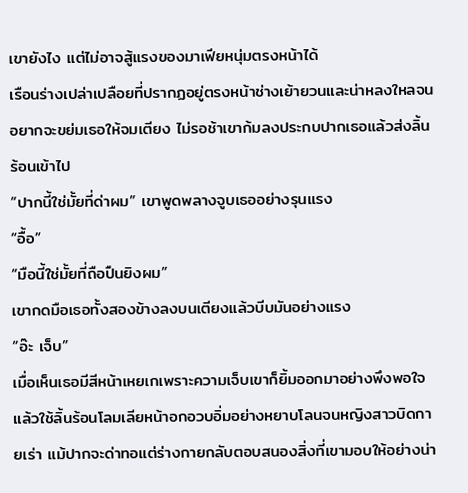เขายังไง แต่ไม่อาจสู้แรงของมาเฟียหนุ่มตรงหน้าได้
เรือนร่างเปล่าเปลือยที่ปรากฏอยู่ตรงหน้าช่างเย้ายวนและน่าหลงใหลจนอยากจะขย่มเธอให้จมเตียง ไม่รอช้าเขาก้มลงประกบปากเธอแล้วส่งลิ้นร้อนเข้าไป
“ปากนี้ใช่มั้ยที่ด่าผม” เขาพูดพลางจูบเธออย่างรุนแรง
“อื้อ”
“มือนี้ใช่มั้ยที่ถือปืนยิงผม”
เขากดมือเธอทั้งสองข้างลงบนเตียงแล้วบีบมันอย่างแรง
“อ๊ะ เจ็บ”
เมื่อเห็นเธอมีสีหน้าเหยเกเพราะความเจ็บเขาก็ยิ้มออกมาอย่างพึงพอใจแล้วใช้ลิ้นร้อนโลมเลียหน้าอกอวบอิ่มอย่างหยาบโลนจนหญิงสาวบิดกายเร่า แม้ปากจะด่าทอแต่ร่างกายกลับตอบสนองสิ่งที่เขามอบให้อย่างน่า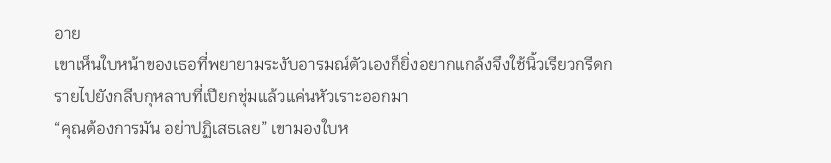อาย
เขาเห็นใบหน้าของเธอที่พยายามระงับอารมณ์ตัวเองก็ยิ่งอยากแกล้งจึงใช้นิ้วเรียวกรีดกรายไปยังกลีบกุหลาบที่เปียกชุ่มแล้วแค่นหัวเราะออกมา
“คุณต้องการมัน อย่าปฏิเสธเลย” เขามองใบห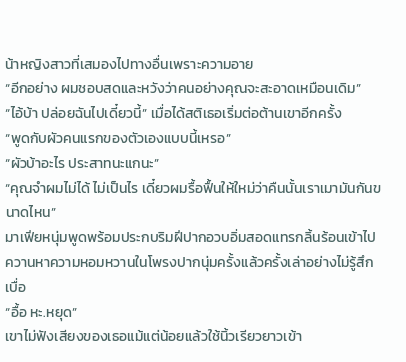น้าหญิงสาวที่เสมองไปทางอื่นเพราะความอาย
“อีกอย่าง ผมชอบสดและหวังว่าคนอย่างคุณจะสะอาดเหมือนเดิม”
“ไอ้บ้า ปล่อยฉันไปเดี๋ยวนี้” เมื่อได้สติเธอเริ่มต่อต้านเขาอีกครั้ง
“พูดกับผัวคนแรกของตัวเองแบบนี้เหรอ”
“ผัวบ้าอะไร ประสาทนะแกนะ”
“คุณจำผมไม่ได้ ไม่เป็นไร เดี๋ยวผมรื้อฟื้นให้ใหม่ว่าคืนนั้นเราเมามันกันขนาดไหน”
มาเฟียหนุ่มพูดพร้อมประกบริมฝีปากอวบอิ่มสอดแทรกลิ้นร้อนเข้าไปควานหาความหอมหวานในโพรงปากนุ่มครั้งแล้วครั้งเล่าอย่างไม่รู้สึกเบื่อ
“อื้อ หะ.หยุด”
เขาไม่ฟังเสียงของเธอแม้แต่น้อยแล้วใช้นิ้วเรียวยาวเข้า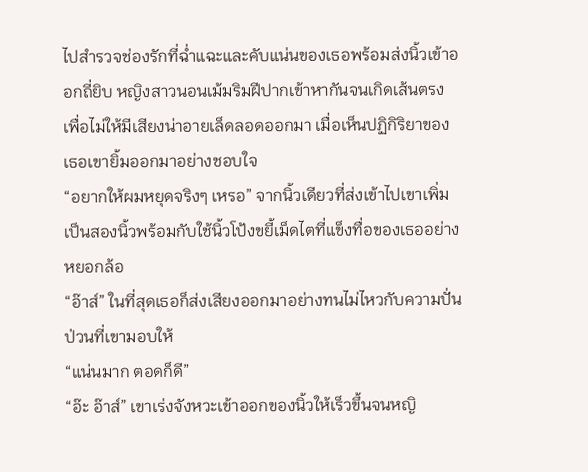ไปสำรวจช่องรักที่ฉ่ำแฉะและคับแน่นของเธอพร้อมส่งนิ้วเข้าออกถี่ยิบ หญิงสาวนอนเม้มริมฝีปากเข้าหากันจนเกิดเส้นตรงเพื่อไม่ให้มีเสียงน่าอายเล็ดลอดออกมา เมื่อเห็นปฏิกิริยาของเธอเขายิ้มออกมาอย่างชอบใจ
“อยากให้ผมหยุดจริงๆ เหรอ” จากนิ้วเดียวที่ส่งเข้าไปเขาเพิ่มเป็นสองนิ้วพร้อมกับใช้นิ้วโป้งขยี้เม็ดไตที่แข็งทื่อของเธออย่างหยอกล้อ
“อ๊าส์” ในที่สุดเธอก็ส่งเสียงออกมาอย่างทนไม่ไหวกับความปั่นป่วนที่เขามอบให้
“แน่นมาก ตอดก็ดี”
“อ๊ะ อ๊าส์” เขาเร่งจังหวะเข้าออกของนิ้วให้เร็วขึ้นจนหญิ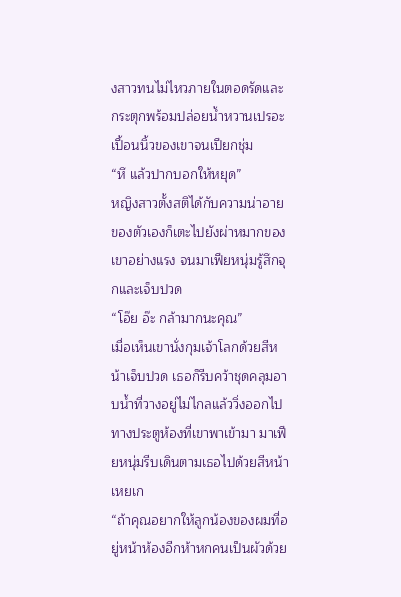งสาวทนไม่ไหวภายในตอดรัดและกระตุกพร้อมปล่อยน้ำหวานเปรอะเปื้อนนิ้วของเขาจนเปียกชุ่ม
“หึ แล้วปากบอกให้หยุด”
หญิงสาวตั้งสติได้กับความน่าอายของตัวเองก็เตะไปยังผ่าหมากของเขาอย่างแรง จนมาเฟียหนุ่มรู้สึกจุกและเจ็บปวด
“โอ๊ย อ๊ะ กล้ามากนะคุณ”
เมื่อเห็นเขานั่งกุมเจ้าโลกด้วยสีหน้าเจ็บปวด เธอก็รีบคว้าชุดคลุมอาบน้ำที่วางอยู่ไม่ไกลแล้ววิ่งออกไปทางประตูห้องที่เขาพาเข้ามา มาเฟียหนุ่มรีบเดินตามเธอไปด้วยสีหน้าเหยเก
“ถ้าคุณอยากให้ลูกน้องของผมที่อยู่หน้าห้องอีกห้าหกคนเป็นผัวด้วย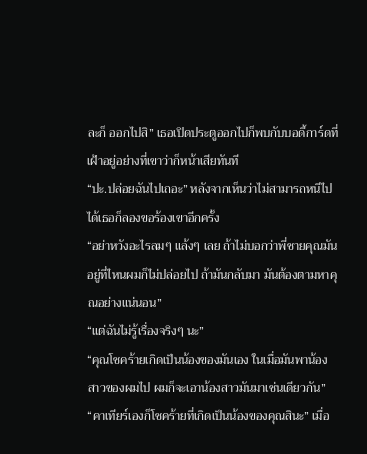ละก็ ออกไปสิ” เธอเปิดประตูออกไปก็พบกับบอดี้การ์ดที่เฝ้าอยู่อย่างที่เขาว่าก็หน้าเสียทันที
“ปะ.ปล่อยฉันไปเถอะ” หลังจากเห็นว่าไม่สามารถหนีไปได้เธอก็ลองขอร้องเขาอีกครั้ง
“อย่าหวังอะไรลมๆ แล้งๆ เลย ถ้าไม่บอกว่าพี่ชายคุณมันอยู่ที่ไหนผมก็ไม่ปล่อยไป ถ้ามันกลับมา มันต้องตามหาคุณอย่างแน่นอน”
“แต่ฉันไม่รู้เรื่องจริงๆ นะ”
“คุณโชคร้ายเกิดเป็นน้องของมันเอง ในเมื่อมันพาน้องสาวของผมไป ผมก็จะเอาน้องสาวมันมาเช่นเดียวกัน”
“คาเทียร์เองก็โชคร้ายที่เกิดเป็นน้องของคุณสินะ” เมื่อ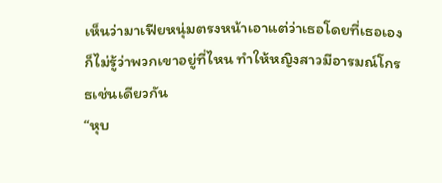เห็นว่ามาเฟียหนุ่มตรงหน้าเอาแต่ว่าเธอโดยที่เธอเองก็ไม่รู้ว่าพวกเขาอยู่ที่ไหน ทำให้หญิงสาวมีอารมณ์โกรธเช่นเดียวกัน
“หุบ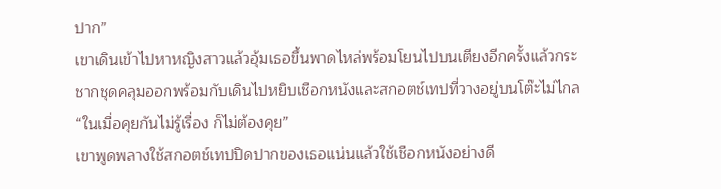ปาก”
เขาเดินเข้าไปหาหญิงสาวแล้วอุ้มเธอขึ้นพาดไหล่พร้อมโยนไปบนเตียงอีกครั้งแล้วกระชากชุดคลุมออกพร้อมกับเดินไปหยิบเชือกหนังและสกอตช์เทปที่วางอยู่บนโต๊ะไม่ไกล
“ในเมื่อคุยกันไม่รู้เรื่อง ก็ไม่ต้องคุย”
เขาพูดพลางใช้สกอตช์เทปปิดปากของเธอแน่นแล้วใช้เชือกหนังอย่างดี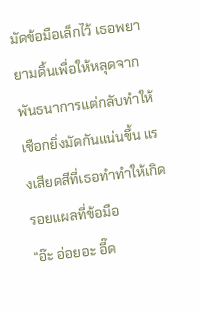มัดข้อมือเล็กไว้ เธอพยายามดิ้นเพื่อให้หลุดจากพันธนาการแต่กลับทำให้เชือกยิ่งมัดกันแน่นขึ้น แรงเสียดสีที่เธอทำทำให้เกิดรอยแผลที่ข้อมือ
“อ๊ะ อ่อยอะ อี๊ด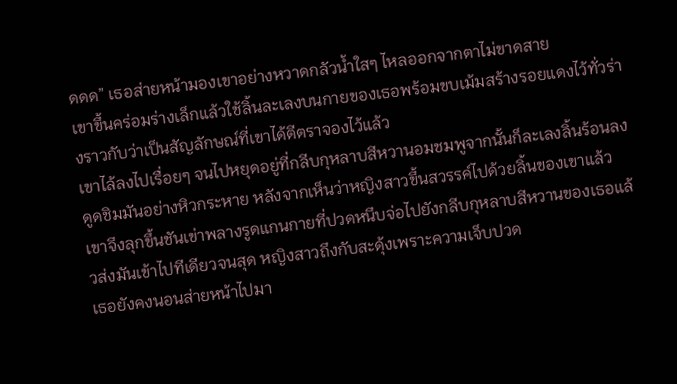ดดด” เธอส่ายหน้ามองเขาอย่างหวาดกลัวน้ำใสๆ ไหลออกจากตาไม่ขาดสาย
เขาขึ้นคร่อมร่างเล็กแล้วใช้ลิ้นละเลงบนกายของเธอพร้อมขบเม้มสร้างรอยแดงไว้ทั่วร่างราวกับว่าเป็นสัญลักษณ์ที่เขาได้ตีตราจองไว้แล้ว
เขาไล้ลงไปเรื่อยๆ จนไปหยุดอยู่ที่กลีบกุหลาบสีหวานอมชมพูจากนั้นก็ละเลงลิ้นร้อนลงดูดชิมมันอย่างหิวกระหาย หลังจากเห็นว่าหญิงสาวขึ้นสวรรค์ไปด้วยลิ้นของเขาแล้ว
เขาจึงลุกขึ้นชันเข่าพลางรูดแกนกายที่ปวดหนึบจ่อไปยังกลีบกุหลาบสีหวานของเธอแล้วส่งมันเข้าไปทีเดียวจนสุด หญิงสาวถึงกับสะดุ้งเพราะความเจ็บปวด
เธอยังคงนอนส่ายหน้าไปมา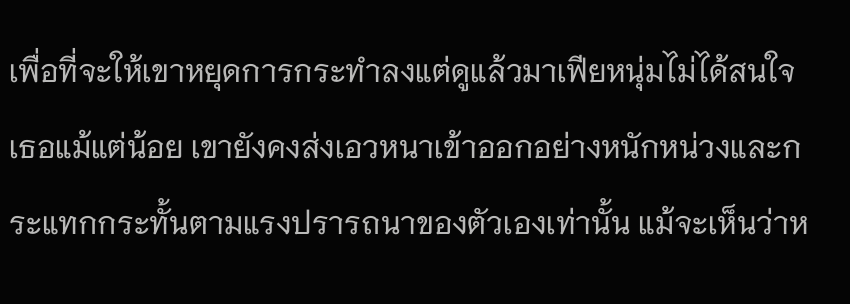เพื่อที่จะให้เขาหยุดการกระทำลงแต่ดูแล้วมาเฟียหนุ่มไม่ได้สนใจเธอแม้แต่น้อย เขายังคงส่งเอวหนาเข้าออกอย่างหนักหน่วงและกระแทกกระทั้นตามแรงปรารถนาของตัวเองเท่านั้น แม้จะเห็นว่าห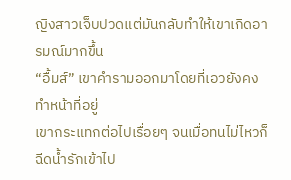ญิงสาวเจ็บปวดแต่มันกลับทำให้เขาเกิดอารมณ์มากขึ้น
“อื้มส์” เขาคำรามออกมาโดยที่เอวยังคงทำหน้าที่อยู่
เขากระแทกต่อไปเรื่อยๆ จนเมื่อทนไม่ไหวก็ฉีดน้ำรักเข้าไป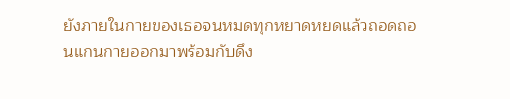ยังภายในกายของเธอจนหมดทุกหยาดหยดแล้วถอดถอนแกนกายออกมาพร้อมกับดึง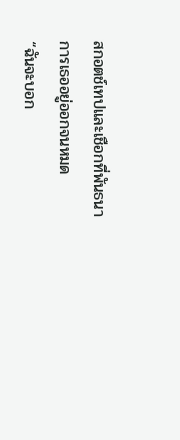สกอตช์เทปและเชือกที่พันธนาการเธออยู่ออกจนหมด
“ฉันจะบอก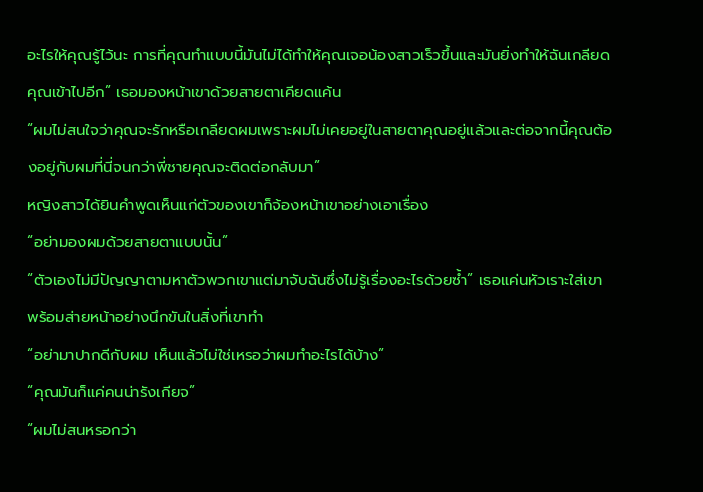อะไรให้คุณรู้ไว้นะ การที่คุณทำแบบนี้มันไม่ได้ทำให้คุณเจอน้องสาวเร็วขึ้นและมันยิ่งทำให้ฉันเกลียดคุณเข้าไปอีก” เธอมองหน้าเขาด้วยสายตาเคียดแค้น
“ผมไม่สนใจว่าคุณจะรักหรือเกลียดผมเพราะผมไม่เคยอยู่ในสายตาคุณอยู่แล้วและต่อจากนี้คุณต้องอยู่กับผมที่นี่จนกว่าพี่ชายคุณจะติดต่อกลับมา”
หญิงสาวได้ยินคำพูดเห็นแก่ตัวของเขาก็จ้องหน้าเขาอย่างเอาเรื่อง
“อย่ามองผมด้วยสายตาแบบนั้น”
“ตัวเองไม่มีปัญญาตามหาตัวพวกเขาแต่มาจับฉันซึ่งไม่รู้เรื่องอะไรด้วยซ้ำ” เธอแค่นหัวเราะใส่เขาพร้อมส่ายหน้าอย่างนึกขันในสิ่งที่เขาทำ
“อย่ามาปากดีกับผม เห็นแล้วไม่ใช่เหรอว่าผมทำอะไรได้บ้าง”
“คุณมันก็แค่คนน่ารังเกียจ”
“ผมไม่สนหรอกว่า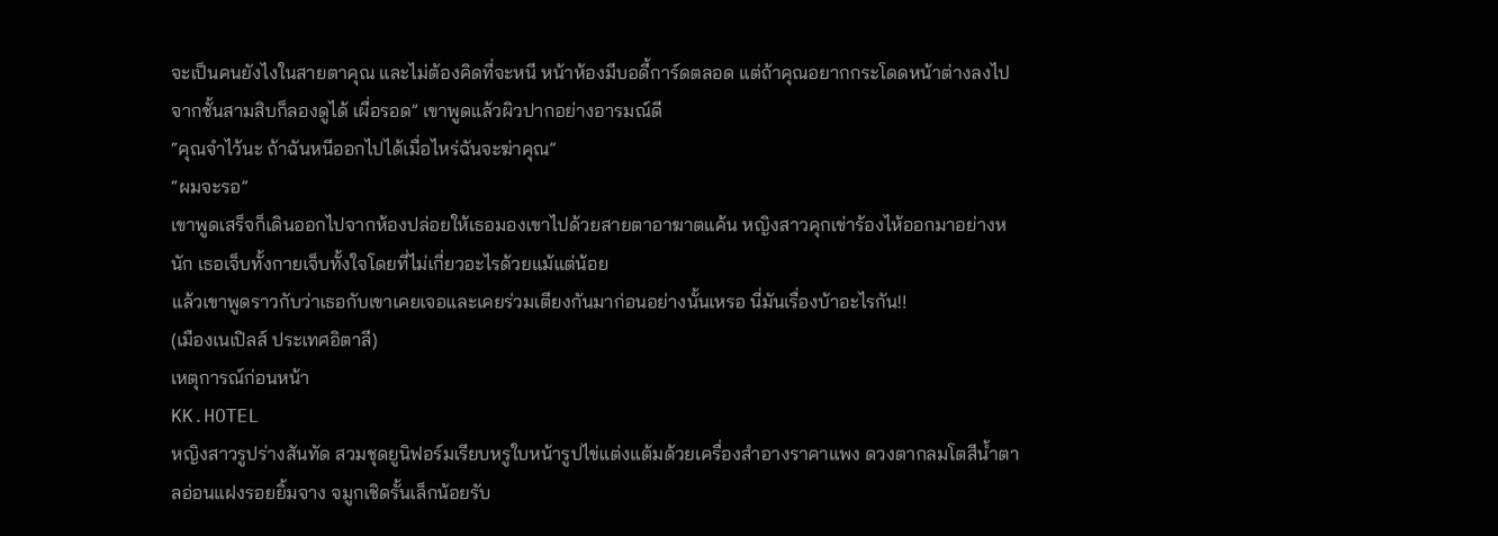จะเป็นคนยังไงในสายตาคุณ และไม่ต้องคิดที่จะหนี หน้าห้องมีบอดี้การ์ดตลอด แต่ถ้าคุณอยากกระโดดหน้าต่างลงไปจากชั้นสามสิบก็ลองดูได้ เผื่อรอด” เขาพูดแล้วผิวปากอย่างอารมณ์ดี
“คุณจำไว้นะ ถ้าฉันหนีออกไปได้เมื่อไหร่ฉันจะฆ่าคุณ”
“ผมจะรอ”
เขาพูดเสร็จก็เดินออกไปจากห้องปล่อยให้เธอมองเขาไปด้วยสายตาอาฆาตแค้น หญิงสาวคุกเข่าร้องไห้ออกมาอย่างหนัก เธอเจ็บทั้งกายเจ็บทั้งใจโดยที่ไม่เกี่ยวอะไรด้วยแม้แต่น้อย
แล้วเขาพูดราวกับว่าเธอกับเขาเคยเจอและเคยร่วมเตียงกันมาก่อนอย่างนั้นเหรอ นี่มันเรื่องบ้าอะไรกัน!!
(เมืองเนเปิลส์ ประเทศอิตาลี)
เหตุการณ์ก่อนหน้า
KK.HOTEL
หญิงสาวรูปร่างสันทัด สวมชุดยูนิฟอร์มเรียบหรูใบหน้ารูปไข่แต่งแต้มด้วยเครื่องสำอางราคาแพง ดวงตากลมโตสีน้ำตาลอ่อนแฝงรอยยิ้มจาง จมูกเชิดรั้นเล็กน้อยรับ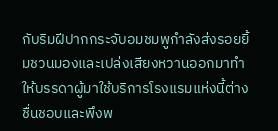กับริมฝีปากกระจับอมชมพูกำลังส่งรอยยิ้มชวนมองและเปล่งเสียงหวานออกมาทำให้บรรดาผู้มาใช้บริการโรงแรมแห่งนี้ต่างชื่นชอบและพึงพ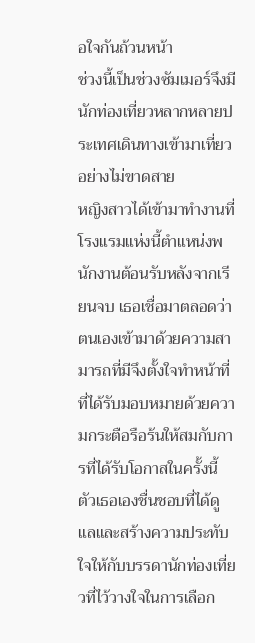อใจกันถ้วนหน้า
ช่วงนี้เป็นช่วงซัมเมอร์จึงมีนักท่องเที่ยวหลากหลายประเทศเดินทางเข้ามาเที่ยวอย่างไม่ขาดสาย
หญิงสาวได้เข้ามาทำงานที่โรงแรมแห่งนี้ตำแหน่งพนักงานต้อนรับหลังจากเรียนจบ เธอเชื่อมาตลอดว่าตนเองเข้ามาด้วยความสามารถที่มีจึงตั้งใจทำหน้าที่ที่ได้รับมอบหมายด้วยความกระตือรือร้นให้สมกับการที่ได้รับโอกาสในครั้งนี้
ตัวเธอเองชื่นชอบที่ได้ดูแลและสร้างความประทับใจให้กับบรรดานักท่องเที่ยวที่ไว้วางใจในการเลือก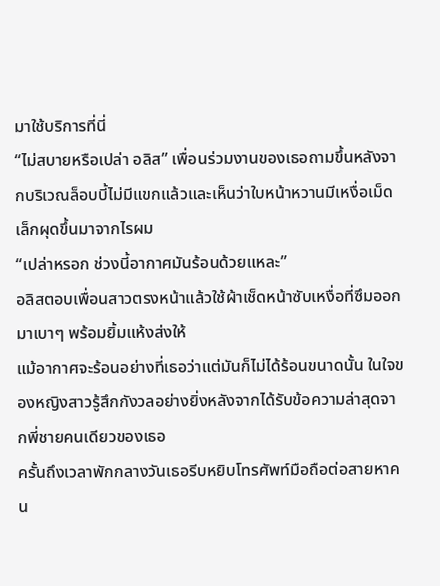มาใช้บริการที่นี่
“ไม่สบายหรือเปล่า อลิส” เพื่อนร่วมงานของเธอถามขึ้นหลังจากบริเวณล็อบบี้ไม่มีแขกแล้วและเห็นว่าใบหน้าหวานมีเหงื่อเม็ดเล็กผุดขึ้นมาจากไรผม
“เปล่าหรอก ช่วงนี้อากาศมันร้อนด้วยแหละ”
อลิสตอบเพื่อนสาวตรงหน้าแล้วใช้ผ้าเช็ดหน้าซับเหงื่อที่ซึมออกมาเบาๆ พร้อมยิ้มแห้งส่งให้
แม้อากาศจะร้อนอย่างที่เธอว่าแต่มันก็ไม่ได้ร้อนขนาดนั้น ในใจของหญิงสาวรู้สึกกังวลอย่างยิ่งหลังจากได้รับข้อความล่าสุดจากพี่ชายคนเดียวของเธอ
ครั้นถึงเวลาพักกลางวันเธอรีบหยิบโทรศัพท์มือถือต่อสายหาคน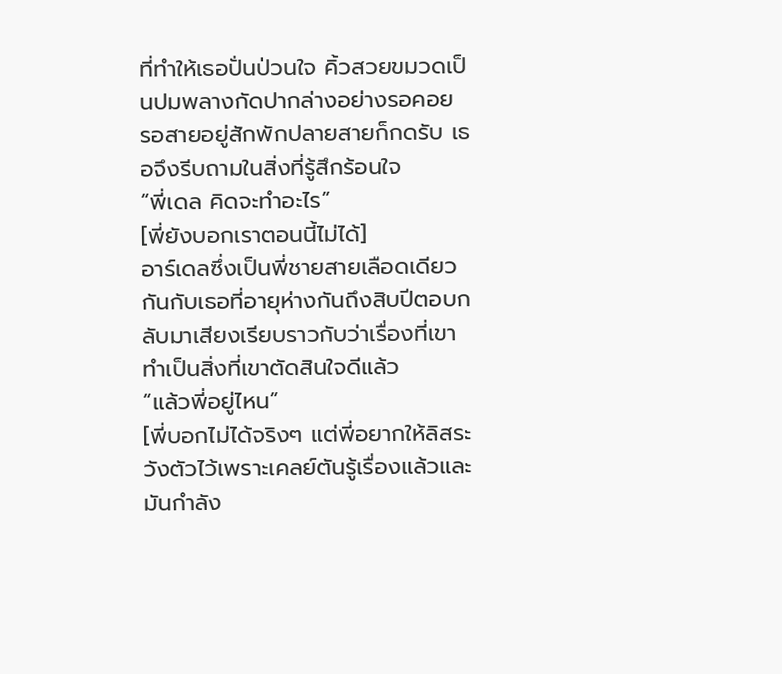ที่ทำให้เธอปั่นป่วนใจ คิ้วสวยขมวดเป็นปมพลางกัดปากล่างอย่างรอคอย รอสายอยู่สักพักปลายสายก็กดรับ เธอจึงรีบถามในสิ่งที่รู้สึกร้อนใจ
“พี่เดล คิดจะทำอะไร”
[พี่ยังบอกเราตอนนี้ไม่ได้]
อาร์เดลซึ่งเป็นพี่ชายสายเลือดเดียวกันกับเธอที่อายุห่างกันถึงสิบปีตอบกลับมาเสียงเรียบราวกับว่าเรื่องที่เขาทำเป็นสิ่งที่เขาตัดสินใจดีแล้ว
“แล้วพี่อยู่ไหน”
[พี่บอกไม่ได้จริงๆ แต่พี่อยากให้ลิสระวังตัวไว้เพราะเคลย์ตันรู้เรื่องแล้วและมันกำลัง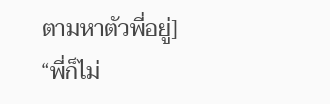ตามหาตัวพี่อยู่]
“พี่ก็ไม่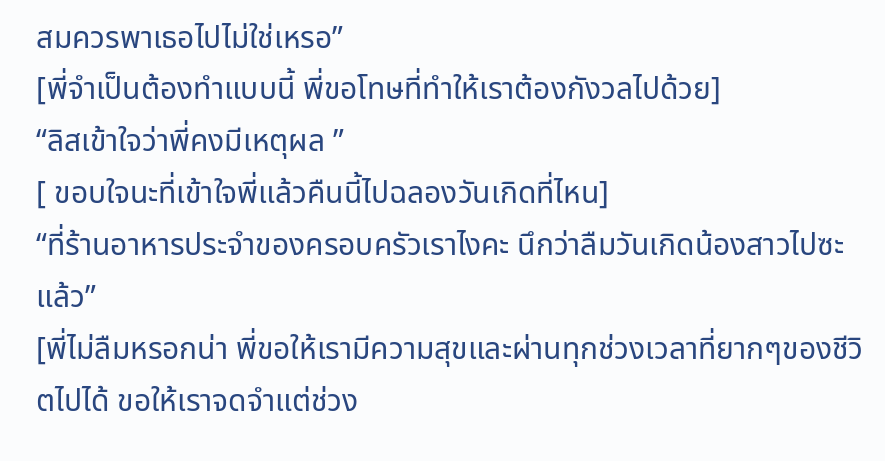สมควรพาเธอไปไม่ใช่เหรอ”
[พี่จำเป็นต้องทำแบบนี้ พี่ขอโทษที่ทำให้เราต้องกังวลไปด้วย]
“ลิสเข้าใจว่าพี่คงมีเหตุผล ”
[ ขอบใจนะที่เข้าใจพี่แล้วคืนนี้ไปฉลองวันเกิดที่ไหน]
“ที่ร้านอาหารประจำของครอบครัวเราไงคะ นึกว่าลืมวันเกิดน้องสาวไปซะแล้ว”
[พี่ไม่ลืมหรอกน่า พี่ขอให้เรามีความสุขและผ่านทุกช่วงเวลาที่ยากๆของชีวิตไปได้ ขอให้เราจดจำแต่ช่วง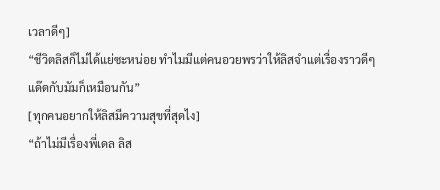เวลาดีๆ]
“ชีวิตลิสก็ไม่ได้แย่ซะหน่อย ทำไมมีแต่คนอวยพรว่าให้ลิสจำแต่เรื่องราวดีๆ แด๊ดกับมัมก็เหมือนกัน”
[ทุกคนอยากให้ลิสมีความสุขที่สุดไง]
“ถ้าไม่มีเรื่องพี่เดล ลิส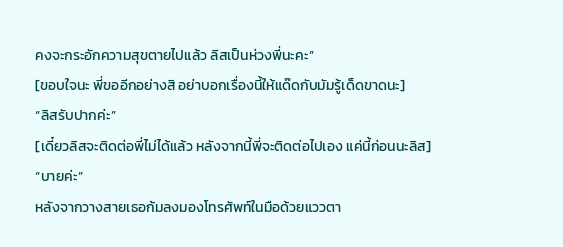คงจะกระอักความสุขตายไปแล้ว ลิสเป็นห่วงพี่นะคะ”
[ขอบใจนะ พี่ขออีกอย่างสิ อย่าบอกเรื่องนี้ให้แด๊ดกับมัมรู้เด็ดขาดนะ]
“ลิสรับปากค่ะ”
[เดี๋ยวลิสจะติดต่อพี่ไม่ได้แล้ว หลังจากนี้พี่จะติดต่อไปเอง แค่นี้ก่อนนะลิส]
“บายค่ะ”
หลังจากวางสายเธอก้มลงมองโทรศัพท์ในมือด้วยแววตา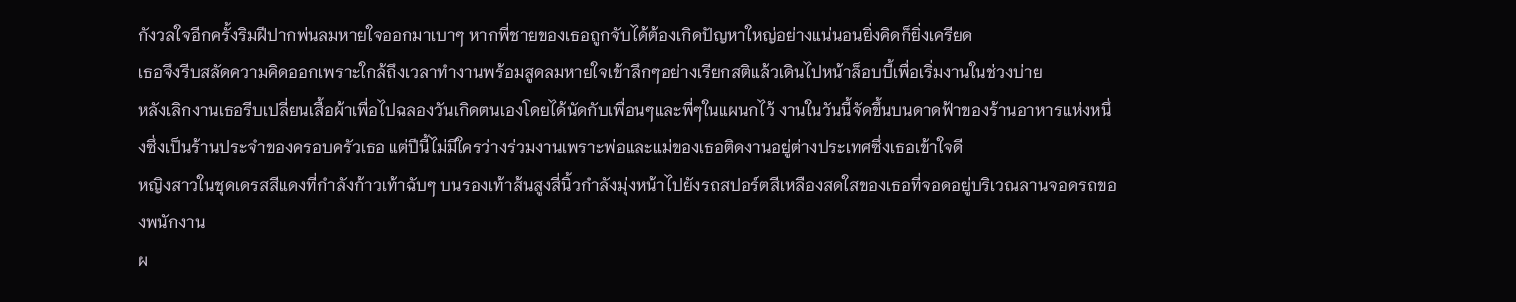กังวลใจอีกครั้งริมฝีปากพ่นลมหายใจออกมาเบาๆ หากพี่ชายของเธอถูกจับได้ต้องเกิดปัญหาใหญ่อย่างแน่นอนยิ่งคิดก็ยิ่งเครียด
เธอจึงรีบสลัดความคิดออกเพราะใกล้ถึงเวลาทำงานพร้อมสูดลมหายใจเข้าลึกๆอย่างเรียกสติแล้วเดินไปหน้าล็อบบี้เพื่อเริ่มงานในช่วงบ่าย
หลังเลิกงานเธอรีบเปลี่ยนเสื้อผ้าเพื่อไปฉลองวันเกิดตนเองโดยได้นัดกับเพื่อนๆและพี่ๆในแผนกไว้ งานในวันนี้จัดขึ้นบนดาดฟ้าของร้านอาหารแห่งหนึ่งซึ่งเป็นร้านประจำของครอบครัวเธอ แต่ปีนี้ไม่มีใครว่างร่วมงานเพราะพ่อและแม่ของเธอติดงานอยู่ต่างประเทศซึ่งเธอเข้าใจดี
หญิงสาวในชุดเดรสสีแดงที่กำลังก้าวเท้าฉับๆ บนรองเท้าส้นสูงสี่นิ้วกำลังมุ่งหน้าไปยังรถสปอร์ตสีเหลืองสดใสของเธอที่จอดอยู่บริเวณลานจอดรถของพนักงาน
ผ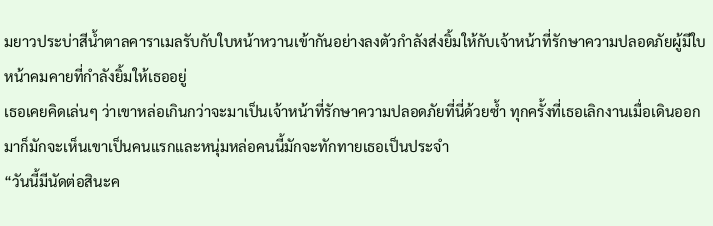มยาวประบ่าสีน้ำตาลคาราเมลรับกับใบหน้าหวานเข้ากันอย่างลงตัวกำลังส่งยิ้มให้กับเจ้าหน้าที่รักษาความปลอดภัยผู้มีใบหน้าคมคายที่กำลังยิ้มให้เธออยู่
เธอเคยคิดเล่นๆ ว่าเขาหล่อเกินกว่าจะมาเป็นเจ้าหน้าที่รักษาความปลอดภัยที่นี่ด้วยซ้ำ ทุกครั้งที่เธอเลิกงานเมื่อเดินออกมาก็มักจะเห็นเขาเป็นคนแรกและหนุ่มหล่อคนนี้มักจะทักทายเธอเป็นประจำ
“วันนี้มีนัดต่อสินะค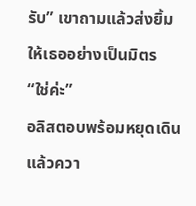รับ” เขาถามแล้วส่งยิ้มให้เธออย่างเป็นมิตร
“ใช่ค่ะ”
อลิสตอบพร้อมหยุดเดินแล้วควา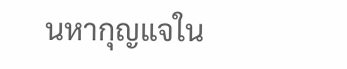นหากุญแจใน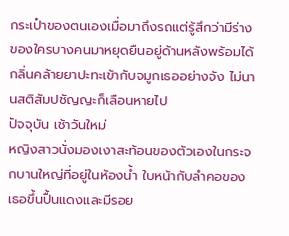กระเป๋าของตนเองเมื่อมาถึงรถแต่รู้สึกว่ามีร่างของใครบางคนมาหยุดยืนอยู่ด้านหลังพร้อมได้กลิ่นคล้ายยาปะทะเข้ากับจมูกเธออย่างจัง ไม่นานสติสัมปชัญญะก็เลือนหายไป
ปัจจุบัน เช้าวันใหม่
หญิงสาวนั่งมองเงาสะท้อนของตัวเองในกระจกบานใหญ่ที่อยู่ในห้องน้ำ ใบหน้ากับลำคอของเธอขึ้นปื้นแดงและมีรอย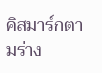คิสมาร์กตามร่าง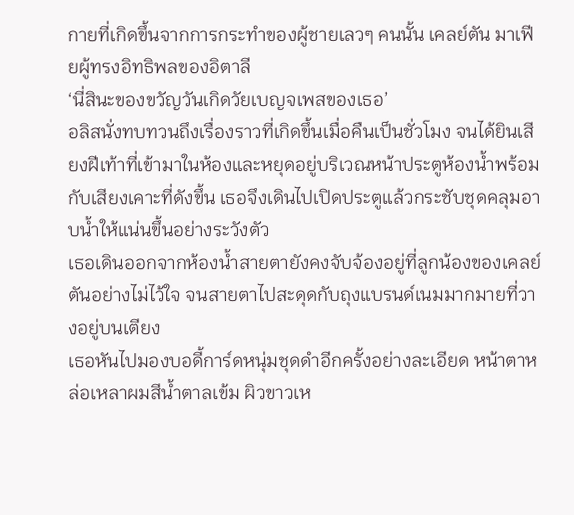กายที่เกิดขึ้นจากการกระทำของผู้ชายเลวๆ คนนั้น เคลย์ตัน มาเฟียผู้ทรงอิทธิพลของอิตาลี
‘นี่สินะของขวัญวันเกิดวัยเบญจเพสของเธอ’
อลิสนั่งทบทวนถึงเรื่องราวที่เกิดขึ้นเมื่อคืนเป็นชั่วโมง จนได้ยินเสียงฝีเท้าที่เข้ามาในห้องและหยุดอยู่บริเวณหน้าประตูห้องน้ำพร้อมกับเสียงเคาะที่ดังขึ้น เธอจึงเดินไปเปิดประตูแล้วกระชับชุดคลุมอาบน้ำให้แน่นขึ้นอย่างระวังตัว
เธอเดินออกจากห้องน้ำสายตายังคงจับจ้องอยู่ที่ลูกน้องของเคลย์ตันอย่างไม่ไว้ใจ จนสายตาไปสะดุดกับถุงแบรนด์เนมมากมายที่วางอยู่บนเตียง
เธอหันไปมองบอดี้การ์ดหนุ่มชุดดำอีกครั้งอย่างละเอียด หน้าตาหล่อเหลาผมสีน้ำตาลเข้ม ผิวขาวเห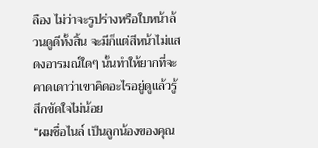ลือง ไม่ว่าจะรูปร่างหรือใบหน้าล้วนดูดีทั้งสิ้น จะมีก็แต่สีหน้าไม่แสดงอารมณ์ใดๆ นั้นทำให้ยากที่จะคาดเดาว่าเขาคิดอะไรอยู่ดูแล้วรู้สึกขัดใจไม่น้อย
“ผมชื่อไนล์ เป็นลูกน้องของคุณ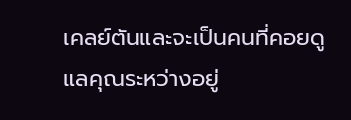เคลย์ตันและจะเป็นคนที่คอยดูแลคุณระหว่างอยู่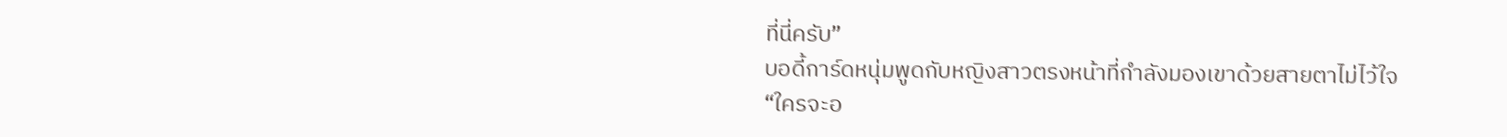ที่นี่ครับ”
บอดี้การ์ดหนุ่มพูดกับหญิงสาวตรงหน้าที่กำลังมองเขาด้วยสายตาไม่ไว้ใจ
“ใครจะอ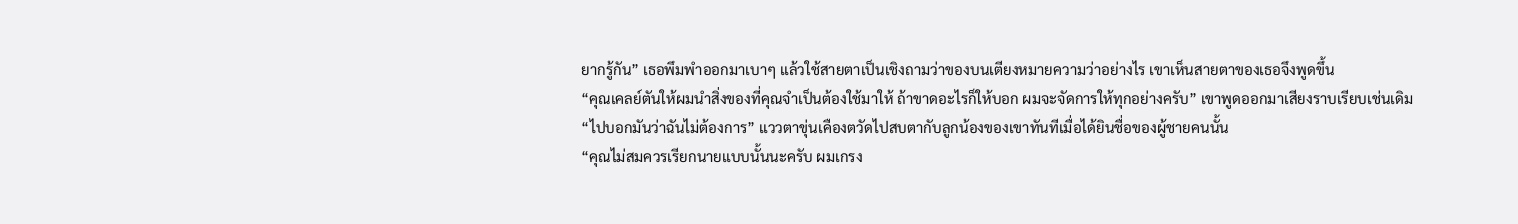ยากรู้กัน” เธอพึมพำออกมาเบาๆ แล้วใช้สายตาเป็นเชิงถามว่าของบนเตียงหมายความว่าอย่างไร เขาเห็นสายตาของเธอจึงพูดขึ้น
“คุณเคลย์ตันให้ผมนำสิ่งของที่คุณจำเป็นต้องใช้มาให้ ถ้าขาดอะไรก็ให้บอก ผมจะจัดการให้ทุกอย่างครับ” เขาพูดออกมาเสียงราบเรียบเช่นเดิม
“ไปบอกมันว่าฉันไม่ต้องการ” แววตาขุ่นเคืองตวัดไปสบตากับลูกน้องของเขาทันทีเมื่อได้ยินชื่อของผู้ชายคนนั้น
“คุณไม่สมควรเรียกนายแบบนั้นนะครับ ผมเกรง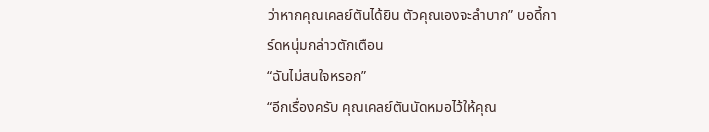ว่าหากคุณเคลย์ตันได้ยิน ตัวคุณเองจะลำบาก” บอดี้การ์ดหนุ่มกล่าวตักเตือน
“ฉันไม่สนใจหรอก”
“อีกเรื่องครับ คุณเคลย์ตันนัดหมอไว้ให้คุณ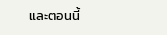และตอนนี้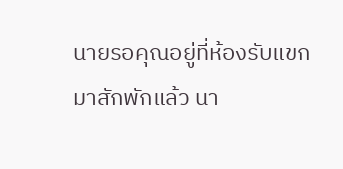นายรอคุณอยู่ที่ห้องรับแขกมาสักพักแล้ว นา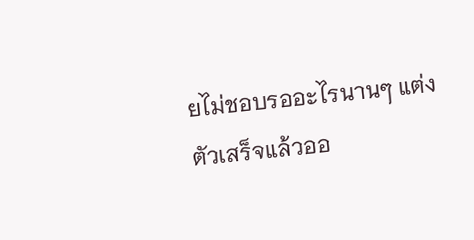ยไม่ชอบรออะไรนานๆ แต่งตัวเสร็จแล้วออ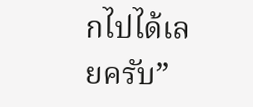กไปได้เลยครับ”